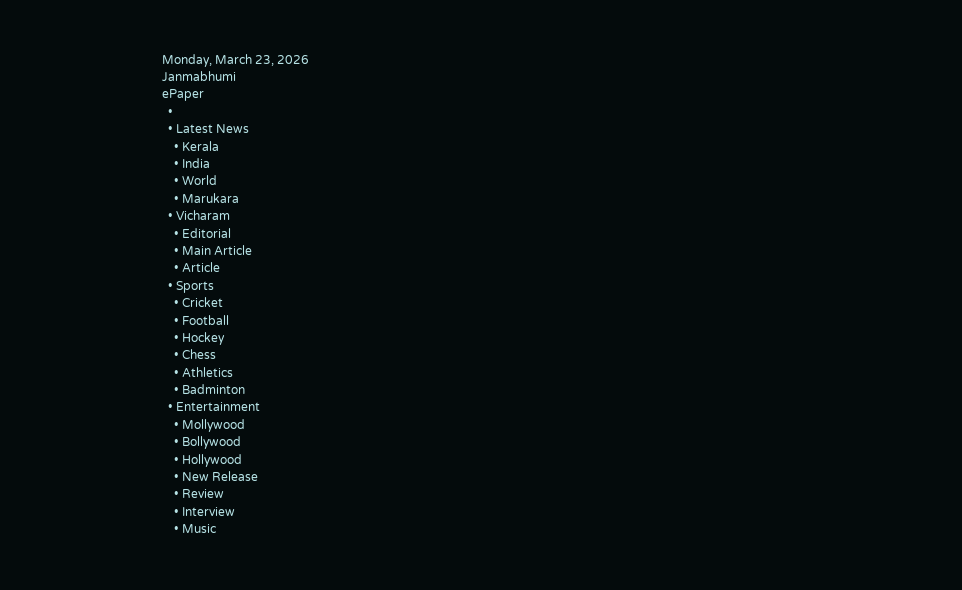Monday, March 23, 2026
Janmabhumi
ePaper
  •
  • Latest News
    • Kerala
    • India
    • World
    • Marukara
  • Vicharam
    • Editorial
    • Main Article
    • Article
  • Sports
    • Cricket
    • Football
    • Hockey
    • Chess
    • Athletics
    • Badminton
  • Entertainment
    • Mollywood
    • Bollywood
    • Hollywood
    • New Release
    • Review
    • Interview
    • Music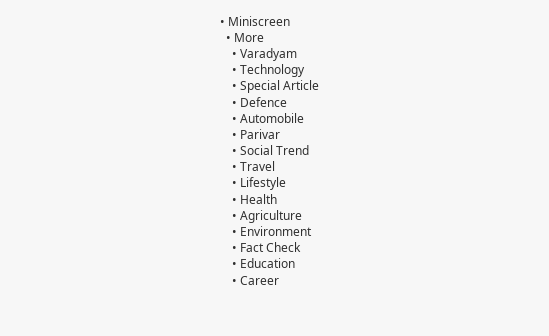• Miniscreen
  • More
    • Varadyam
    • Technology
    • Special Article
    • Defence
    • Automobile
    • Parivar
    • Social Trend
    • Travel
    • Lifestyle
    • Health
    • Agriculture
    • Environment
    • Fact Check
    • Education
    • Career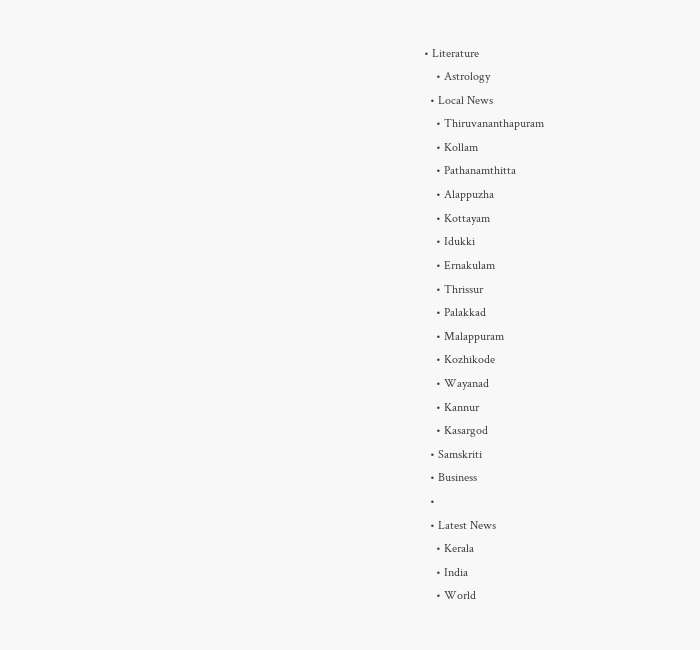• Literature
    • Astrology
  • Local News
    • Thiruvananthapuram
    • Kollam
    • Pathanamthitta
    • Alappuzha
    • Kottayam
    • Idukki
    • Ernakulam
    • Thrissur
    • Palakkad
    • Malappuram
    • Kozhikode
    • Wayanad
    • Kannur
    • Kasargod
  • Samskriti
  • Business
  •
  • Latest News
    • Kerala
    • India
    • World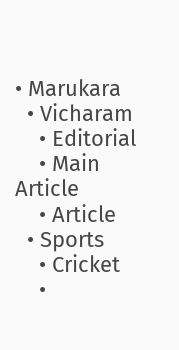• Marukara
  • Vicharam
    • Editorial
    • Main Article
    • Article
  • Sports
    • Cricket
    •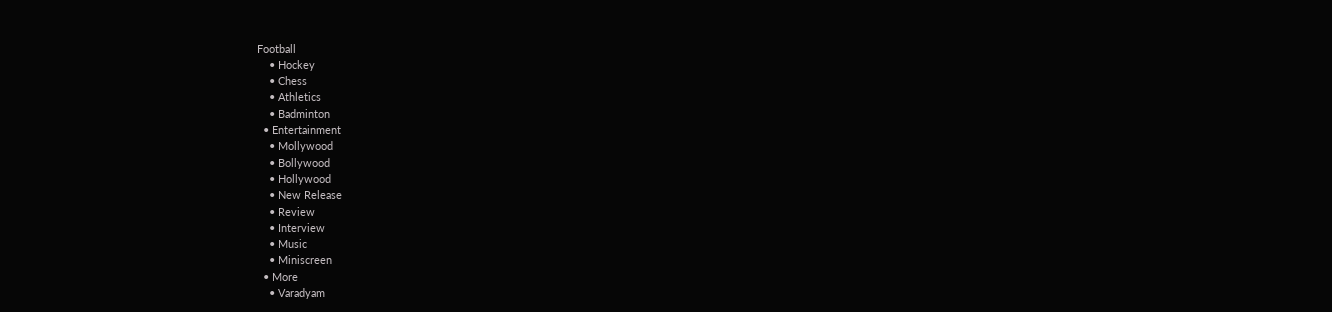Football
    • Hockey
    • Chess
    • Athletics
    • Badminton
  • Entertainment
    • Mollywood
    • Bollywood
    • Hollywood
    • New Release
    • Review
    • Interview
    • Music
    • Miniscreen
  • More
    • Varadyam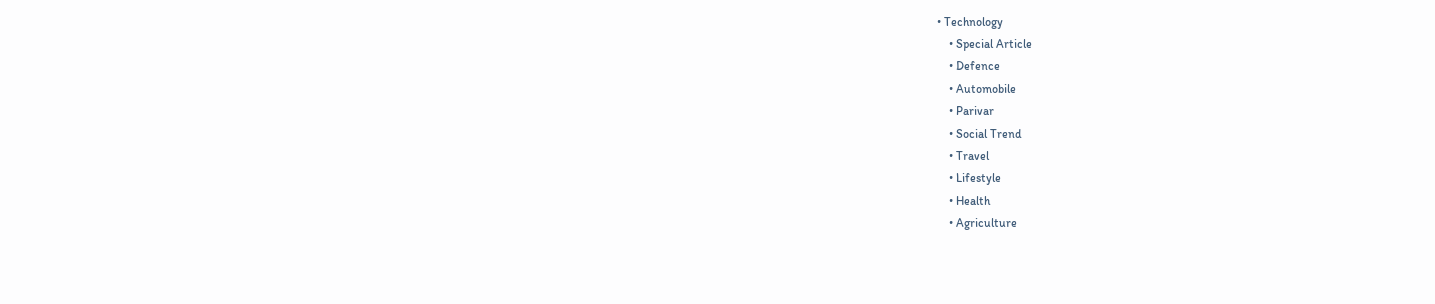• Technology
    • Special Article
    • Defence
    • Automobile
    • Parivar
    • Social Trend
    • Travel
    • Lifestyle
    • Health
    • Agriculture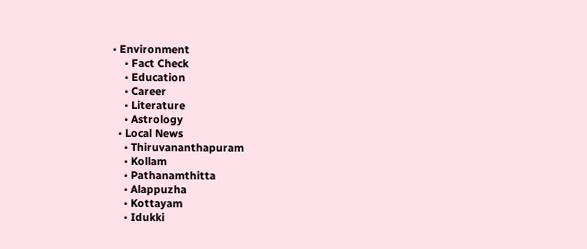• Environment
    • Fact Check
    • Education
    • Career
    • Literature
    • Astrology
  • Local News
    • Thiruvananthapuram
    • Kollam
    • Pathanamthitta
    • Alappuzha
    • Kottayam
    • Idukki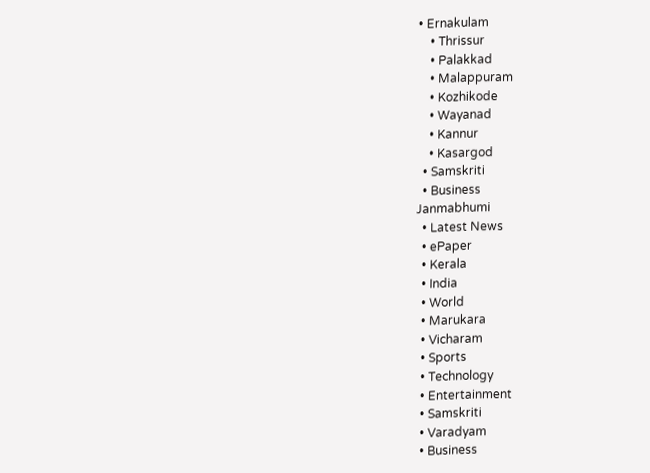• Ernakulam
    • Thrissur
    • Palakkad
    • Malappuram
    • Kozhikode
    • Wayanad
    • Kannur
    • Kasargod
  • Samskriti
  • Business
Janmabhumi
  • Latest News
  • ePaper
  • Kerala
  • India
  • World
  • Marukara
  • Vicharam
  • Sports
  • Technology
  • Entertainment
  • Samskriti
  • Varadyam
  • Business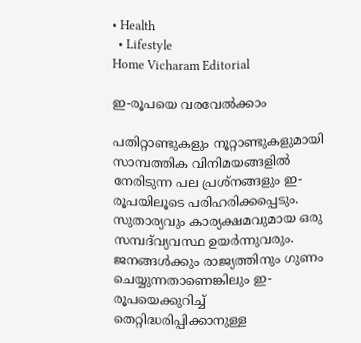• Health
  • Lifestyle
Home Vicharam Editorial

ഇ-രൂപയെ വരവേല്‍ക്കാം

പതിറ്റാണ്ടുകളും നൂറ്റാണ്ടുകളുമായി സാമ്പത്തിക വിനിമയങ്ങളില്‍ നേരിടുന്ന പല പ്രശ്‌നങ്ങളും ഇ-രൂപയിലൂടെ പരിഹരിക്കപ്പെടും. സുതാര്യവും കാര്യക്ഷമവുമായ ഒരു സമ്പദ്‌വ്യവസ്ഥ ഉയര്‍ന്നുവരും. ജനങ്ങള്‍ക്കും രാജ്യത്തിനും ഗുണം ചെയ്യുന്നതാണെങ്കിലും ഇ-രൂപയെക്കുറിച്ച് തെറ്റിദ്ധരിപ്പിക്കാനുള്ള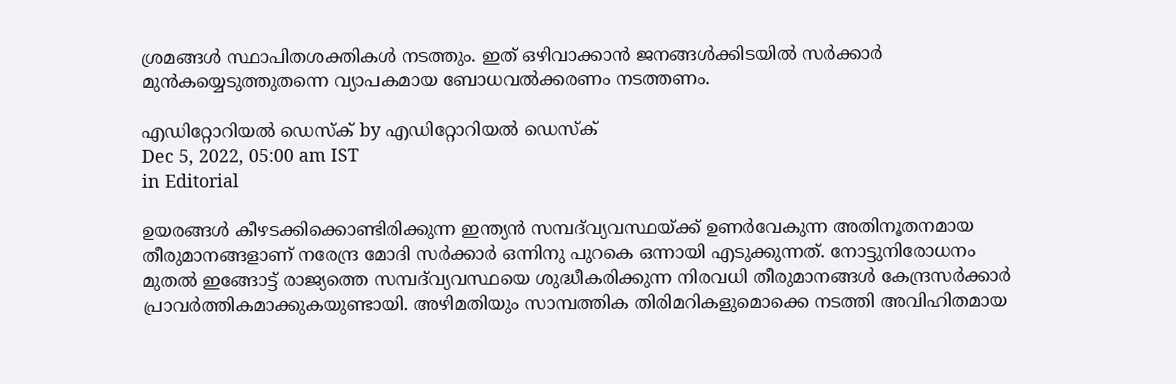ശ്രമങ്ങള്‍ സ്ഥാപിതശക്തികള്‍ നടത്തും. ഇത് ഒഴിവാക്കാന്‍ ജനങ്ങള്‍ക്കിടയില്‍ സര്‍ക്കാര്‍ മുന്‍കയ്യെടുത്തുതന്നെ വ്യാപകമായ ബോധവല്‍ക്കരണം നടത്തണം.

എഡിറ്റോറിയൽ ഡെസ്ക് by എഡിറ്റോറിയൽ ഡെസ്ക്
Dec 5, 2022, 05:00 am IST
in Editorial

ഉയരങ്ങള്‍ കീഴടക്കിക്കൊണ്ടിരിക്കുന്ന ഇന്ത്യന്‍ സമ്പദ്‌വ്യവസ്ഥയ്‌ക്ക് ഉണര്‍വേകുന്ന അതിനൂതനമായ തീരുമാനങ്ങളാണ് നരേന്ദ്ര മോദി സര്‍ക്കാര്‍ ഒന്നിനു പുറകെ ഒന്നായി എടുക്കുന്നത്. നോട്ടുനിരോധനം മുതല്‍ ഇങ്ങോട്ട് രാജ്യത്തെ സമ്പദ്‌വ്യവസ്ഥയെ ശുദ്ധീകരിക്കുന്ന നിരവധി തീരുമാനങ്ങള്‍ കേന്ദ്രസര്‍ക്കാര്‍ പ്രാവര്‍ത്തികമാക്കുകയുണ്ടായി. അഴിമതിയും സാമ്പത്തിക തിരിമറികളുമൊക്കെ നടത്തി അവിഹിതമായ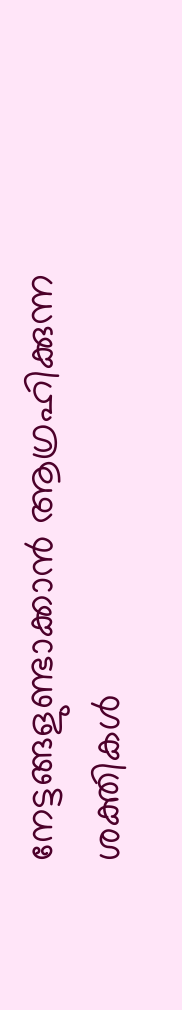നേട്ടങ്ങളുണ്ടാക്കാന്‍ ആഗ്രഹിക്കുന്ന ശക്തികള്‍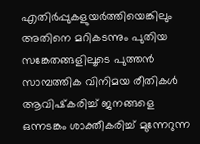എതിര്‍പ്പുകളുയര്‍ത്തിയെങ്കിലും അതിനെ മറികടന്നും പുതിയ സങ്കേതങ്ങളിലൂടെ പുത്തന്‍ സാമ്പത്തിക വിനിമയ രീതികള്‍ ആവിഷ്‌കരിച്ച് ജനങ്ങളെ ഒന്നടങ്കം ശാക്തീകരിച്ച് മുന്നേറുന്ന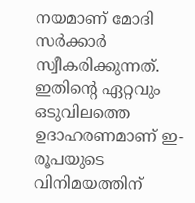നയമാണ് മോദി സര്‍ക്കാര്‍ സ്വീകരിക്കുന്നത്. ഇതിന്റെ ഏറ്റവും ഒടുവിലത്തെ ഉദാഹരണമാണ് ഇ-രൂപയുടെ വിനിമയത്തിന്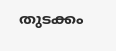തുടക്കം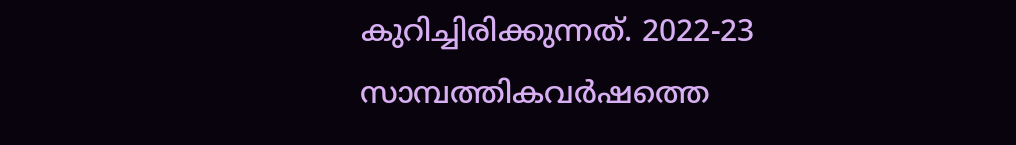കുറിച്ചിരിക്കുന്നത്. 2022-23 സാമ്പത്തികവര്‍ഷത്തെ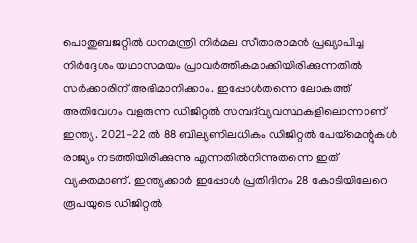പൊതുബജറ്റില്‍ ധനമന്ത്രി നിര്‍മല സീതാരാമന്‍ പ്രഖ്യാപിച്ച നിര്‍ദ്ദേശം യഥാസമയം പ്രാവര്‍ത്തികമാക്കിയിരിക്കുന്നതില്‍ സര്‍ക്കാരിന് അഭിമാനിക്കാം. ഇപ്പോള്‍തന്നെ ലോകത്ത് അതിവേഗം വളരുന്ന ഡിജിറ്റല്‍ സമ്പദ്‌വ്യവസ്ഥകളിലൊന്നാണ് ഇന്ത്യ. 2021-22 ല്‍ 88 ബില്യണിലധികം ഡിജിറ്റല്‍ പേയ്‌മെന്റുകള്‍ രാജ്യം നടത്തിയിരിക്കുന്നു എന്നതില്‍നിന്നുതന്നെ ഇത് വ്യക്തമാണ്. ഇന്ത്യക്കാര്‍ ഇപ്പോള്‍ പ്രതിദിനം 28 കോടിയിലേറെ രൂപയുടെ ഡിജിറ്റല്‍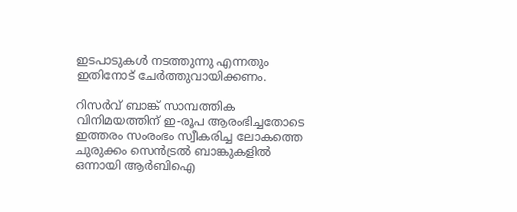ഇടപാടുകള്‍ നടത്തുന്നു എന്നതും ഇതിനോട് ചേര്‍ത്തുവായിക്കണം.

റിസര്‍വ് ബാങ്ക് സാമ്പത്തിക വിനിമയത്തിന് ഇ-രൂപ ആരംഭിച്ചതോടെ ഇത്തരം സംരംഭം സ്വീകരിച്ച ലോകത്തെ ചുരുക്കം സെന്‍ട്രല്‍ ബാങ്കുകളില്‍ ഒന്നായി ആര്‍ബിഐ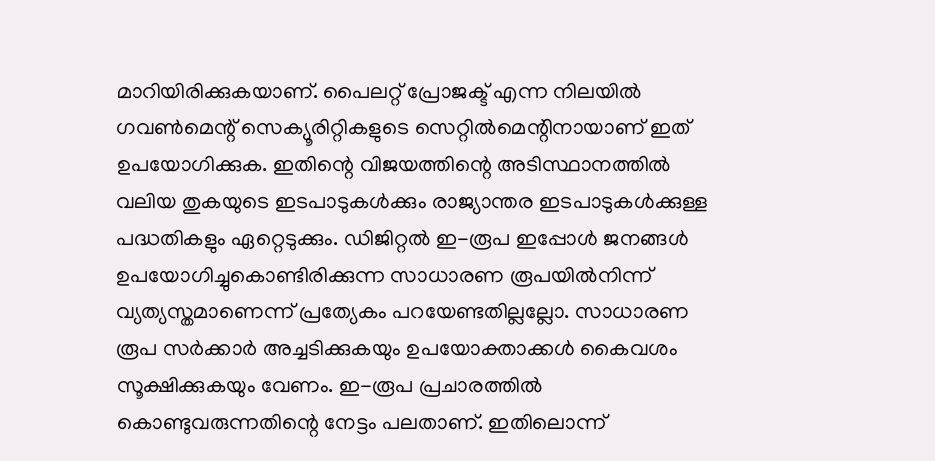മാറിയിരിക്കുകയാണ്. പൈലറ്റ് പ്രോജക്ട് എന്ന നിലയില്‍ ഗവണ്‍മെന്റ് സെക്യൂരിറ്റികളുടെ സെറ്റില്‍മെന്റിനായാണ് ഇത് ഉപയോഗിക്കുക. ഇതിന്റെ വിജയത്തിന്റെ അടിസ്ഥാനത്തില്‍ വലിയ തുകയുടെ ഇടപാടുകള്‍ക്കും രാജ്യാന്തര ഇടപാടുകള്‍ക്കുള്ള പദ്ധതികളും ഏറ്റെടുക്കും. ഡിജിറ്റല്‍ ഇ-രൂപ ഇപ്പോള്‍ ജനങ്ങള്‍ ഉപയോഗിച്ചുകൊണ്ടിരിക്കുന്ന സാധാരണ രൂപയില്‍നിന്ന് വ്യത്യസ്തമാണെന്ന് പ്രത്യേകം പറയേണ്ടതില്ലല്ലോ. സാധാരണ രൂപ സര്‍ക്കാര്‍ അച്ചടിക്കുകയും ഉപയോക്താക്കള്‍ കൈവശം സൂക്ഷിക്കുകയും വേണം. ഇ-രൂപ പ്രചാരത്തില്‍ കൊണ്ടുവരുന്നതിന്റെ നേട്ടം പലതാണ്. ഇതിലൊന്ന്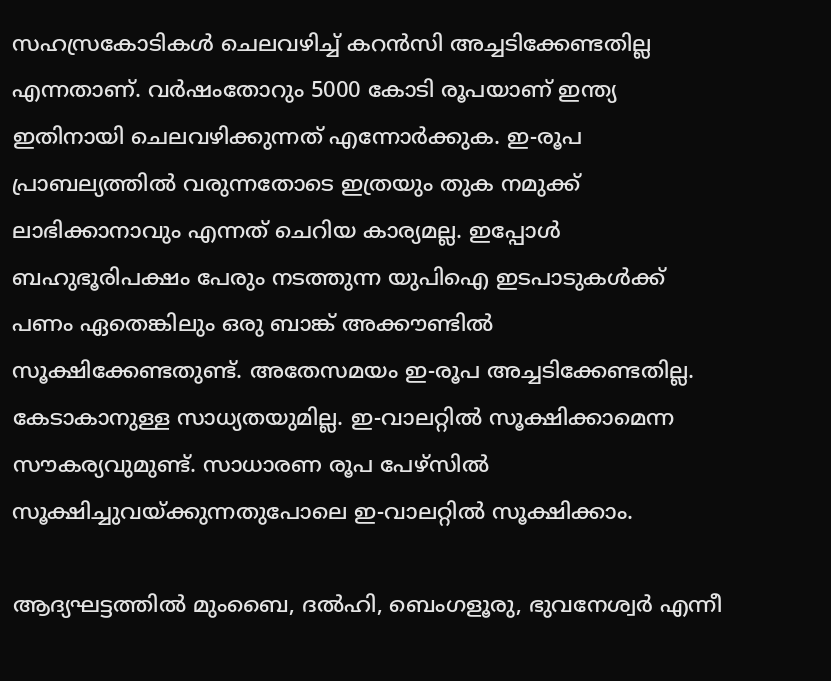സഹസ്രകോടികള്‍ ചെലവഴിച്ച് കറന്‍സി അച്ചടിക്കേണ്ടതില്ല എന്നതാണ്. വര്‍ഷംതോറും 5000 കോടി രൂപയാണ് ഇന്ത്യ ഇതിനായി ചെലവഴിക്കുന്നത് എന്നോര്‍ക്കുക. ഇ-രൂപ പ്രാബല്യത്തില്‍ വരുന്നതോടെ ഇത്രയും തുക നമുക്ക് ലാഭിക്കാനാവും എന്നത് ചെറിയ കാര്യമല്ല. ഇപ്പോള്‍ ബഹുഭൂരിപക്ഷം പേരും നടത്തുന്ന യുപിഐ ഇടപാടുകള്‍ക്ക് പണം ഏതെങ്കിലും ഒരു ബാങ്ക് അക്കൗണ്ടില്‍ സൂക്ഷിക്കേണ്ടതുണ്ട്. അതേസമയം ഇ-രൂപ അച്ചടിക്കേണ്ടതില്ല. കേടാകാനുള്ള സാധ്യതയുമില്ല. ഇ-വാലറ്റില്‍ സൂക്ഷിക്കാമെന്ന സൗകര്യവുമുണ്ട്. സാധാരണ രൂപ പേഴ്‌സില്‍ സൂക്ഷിച്ചുവയ്‌ക്കുന്നതുപോലെ ഇ-വാലറ്റില്‍ സൂക്ഷിക്കാം.

ആദ്യഘട്ടത്തില്‍ മുംബൈ, ദല്‍ഹി, ബെംഗളൂരു, ഭുവനേശ്വര്‍ എന്നീ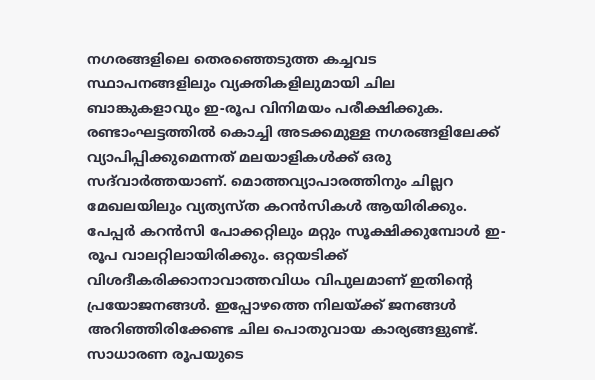നഗരങ്ങളിലെ തെരഞ്ഞെടുത്ത കച്ചവട സ്ഥാപനങ്ങളിലും വ്യക്തികളിലുമായി ചില ബാങ്കുകളാവും ഇ-രൂപ വിനിമയം പരീക്ഷിക്കുക. രണ്ടാംഘട്ടത്തില്‍ കൊച്ചി അടക്കമുള്ള നഗരങ്ങളിലേക്ക് വ്യാപിപ്പിക്കുമെന്നത് മലയാളികള്‍ക്ക് ഒരു സദ്‌വാര്‍ത്തയാണ്. മൊത്തവ്യാപാരത്തിനും ചില്ലറ മേഖലയിലും വ്യത്യസ്ത കറന്‍സികള്‍ ആയിരിക്കും. പേപ്പര്‍ കറന്‍സി പോക്കറ്റിലും മറ്റും സൂക്ഷിക്കുമ്പോള്‍ ഇ-രൂപ വാലറ്റിലായിരിക്കും. ഒറ്റയടിക്ക് വിശദീകരിക്കാനാവാത്തവിധം വിപുലമാണ് ഇതിന്റെ പ്രയോജനങ്ങള്‍. ഇപ്പോഴത്തെ നിലയ്‌ക്ക് ജനങ്ങള്‍ അറിഞ്ഞിരിക്കേണ്ട ചില പൊതുവായ കാര്യങ്ങളുണ്ട്. സാധാരണ രൂപയുടെ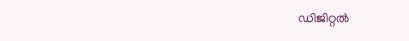ഡിജിറ്റല്‍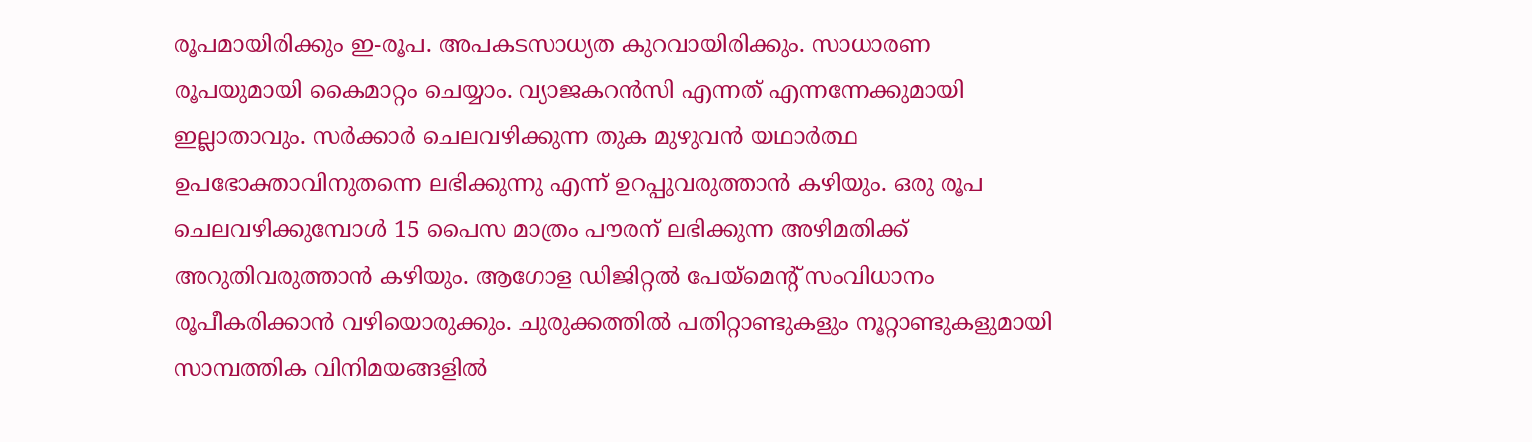രൂപമായിരിക്കും ഇ-രൂപ. അപകടസാധ്യത കുറവായിരിക്കും. സാധാരണ രൂപയുമായി കൈമാറ്റം ചെയ്യാം. വ്യാജകറന്‍സി എന്നത് എന്നന്നേക്കുമായി ഇല്ലാതാവും. സര്‍ക്കാര്‍ ചെലവഴിക്കുന്ന തുക മുഴുവന്‍ യഥാര്‍ത്ഥ ഉപഭോക്താവിനുതന്നെ ലഭിക്കുന്നു എന്ന് ഉറപ്പുവരുത്താന്‍ കഴിയും. ഒരു രൂപ ചെലവഴിക്കുമ്പോള്‍ 15 പൈസ മാത്രം പൗരന് ലഭിക്കുന്ന അഴിമതിക്ക് അറുതിവരുത്താന്‍ കഴിയും. ആഗോള ഡിജിറ്റല്‍ പേയ്‌മെന്റ് സംവിധാനം രൂപീകരിക്കാന്‍ വഴിയൊരുക്കും. ചുരുക്കത്തില്‍ പതിറ്റാണ്ടുകളും നൂറ്റാണ്ടുകളുമായി സാമ്പത്തിക വിനിമയങ്ങളില്‍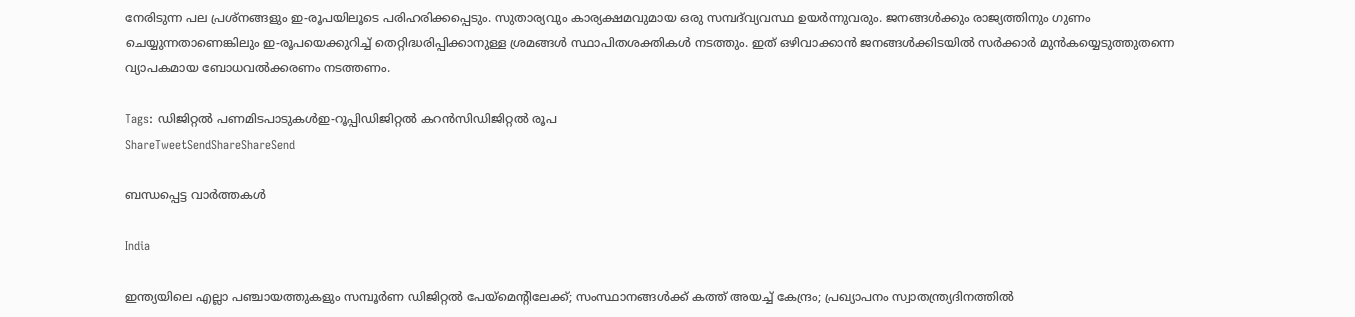നേരിടുന്ന പല പ്രശ്‌നങ്ങളും ഇ-രൂപയിലൂടെ പരിഹരിക്കപ്പെടും. സുതാര്യവും കാര്യക്ഷമവുമായ ഒരു സമ്പദ്‌വ്യവസ്ഥ ഉയര്‍ന്നുവരും. ജനങ്ങള്‍ക്കും രാജ്യത്തിനും ഗുണം ചെയ്യുന്നതാണെങ്കിലും ഇ-രൂപയെക്കുറിച്ച് തെറ്റിദ്ധരിപ്പിക്കാനുള്ള ശ്രമങ്ങള്‍ സ്ഥാപിതശക്തികള്‍ നടത്തും. ഇത് ഒഴിവാക്കാന്‍ ജനങ്ങള്‍ക്കിടയില്‍ സര്‍ക്കാര്‍ മുന്‍കയ്യെടുത്തുതന്നെ വ്യാപകമായ ബോധവല്‍ക്കരണം നടത്തണം.

Tags: ഡിജിറ്റല്‍ പണമിടപാടുകള്‍ഇ-റൂപ്പിഡിജിറ്റല്‍ കറന്‍സിഡിജിറ്റല്‍ രൂപ
ShareTweetSendShareShareSend

ബന്ധപ്പെട്ട വാര്‍ത്തകള്‍

India

ഇന്ത്യയിലെ എല്ലാ പഞ്ചായത്തുകളും സമ്പൂര്‍ണ ഡിജിറ്റല്‍ പേയ്‌മെന്റിലേക്ക്; സംസ്ഥാനങ്ങള്‍ക്ക് കത്ത് അയച്ച് കേന്ദ്രം; പ്രഖ്യാപനം സ്വാതന്ത്ര്യദിനത്തില്‍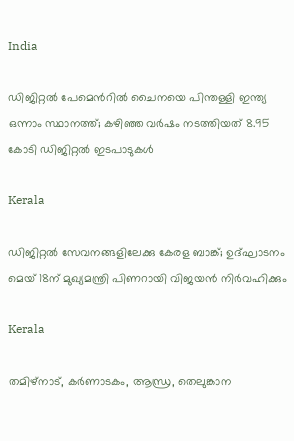India

ഡിജിറ്റല്‍ പേമെന്‍റില്‍ ചൈനയെ പിന്തള്ളി ഇന്ത്യ ഒന്നാം സ്ഥാനത്ത്; കഴിഞ്ഞ വര്‍ഷം നടത്തിയത് 8.95 കോടി ഡിജിറ്റല്‍ ഇടപാടുകള്‍

Kerala

ഡിജിറ്റല്‍ സേവനങ്ങളിലേക്കു കേരള ബാങ്ക്; ഉദ്ഘാടനം മെയ് 18ന് മുഖ്യമന്ത്രി പിണറായി വിജയന്‍ നിര്‍വഹിക്കും

Kerala

തമിഴ്നാട്, കര്‍ണാടകം, ആന്ധ്ര, തെലുങ്കാന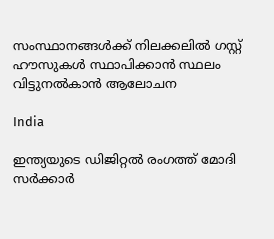സംസ്ഥാനങ്ങള്‍ക്ക് നിലക്കലില്‍ ഗസ്റ്റ് ഹൗസുകള്‍ സ്ഥാപിക്കാന്‍ സ്ഥലം വിട്ടുനല്‍കാന്‍ ആലോചന

India

ഇന്ത്യയുടെ ഡിജിറ്റല്‍ രംഗത്ത് മോദി സര്‍ക്കാര്‍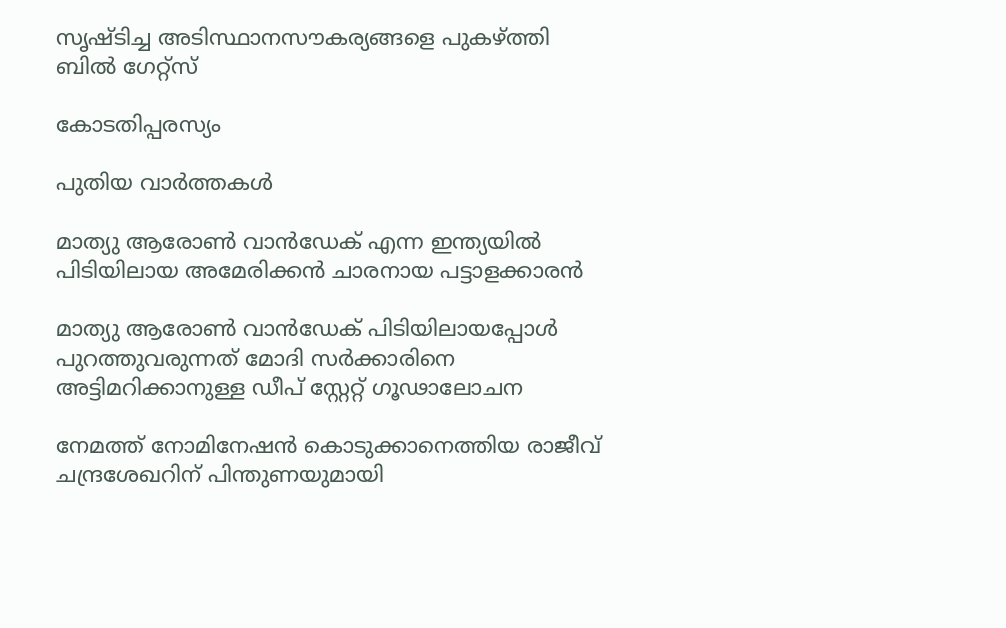സൃഷ്ടിച്ച അടിസ്ഥാനസൗകര്യങ്ങളെ പുകഴ്‌ത്തി ബില്‍ ഗേറ്റ്സ്

കോടതിപ്പരസ്യം

പുതിയ വാര്‍ത്തകള്‍

മാത്യു ആരോണ്‍ വാന്‍ഡേക് എന്ന ഇന്ത്യയില്‍ പിടിയിലായ അമേരിക്കന്‍ ചാരനായ പട്ടാളക്കാരന്‍

മാത്യു ആരോണ്‍ വാന്‍ഡേക് പിടിയിലായപ്പോള്‍ പുറത്തുവരുന്നത് മോദി സര്‍ക്കാരിനെ അട്ടിമറിക്കാനുള്ള ഡീപ് സ്റ്റേറ്റ് ഗൂഢാലോചന

നേമത്ത് നോമിനേഷന്‍ കൊടുക്കാനെത്തിയ രാജീവ് ചന്ദ്രശേഖറിന് പിന്തുണയുമായി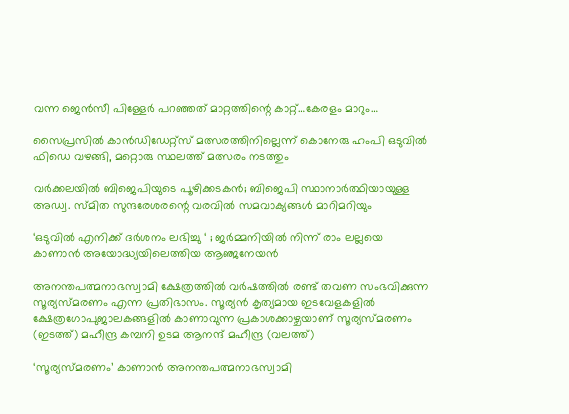വന്ന ജെന്‍സീ പിള്ളേര്‍ പറഞ്ഞത് മാറ്റത്തിന്റെ കാറ്റ്…കേരളം മാറും…

സൈപ്രസില്‍ കാന്‍ഡിഡേറ്റ്സ് മത്സരത്തിനില്ലെന്ന് കൊനേരു ഹംപി ഒടുവില്‍ ഫിഡെ വഴങ്ങി, മറ്റൊരു സ്ഥലത്ത് മത്സരം നടത്തും

വർക്കലയില്‍ ബിജെപിയുടെ പൂഴിക്കടകന്‍; ബിജെപി സ്ഥാനാർത്ഥിയായുള്ള അഡ്വ. സ്മിത സുന്ദരേശരന്റെ വരവില്‍ സമവാക്യങ്ങള്‍ മാറിമറിയും

‘ഒടുവിൽ എനിക്ക് ദർശനം ലഭിച്ചു ‘ ; ജർമ്മനിയിൽ നിന്ന് രാം ലല്ലയെ കാണാൻ അയോദ്ധ്യയിലെത്തിയ ആഞ്ജനേയൻ

അനന്തപത്മനാഭസ്വാമി ക്ഷേത്രത്തില്‍ വര്‍ഷത്തില്‍ രണ്ട് തവണ സംഭവിക്കുന്ന സൂര്യസ്മരണം എന്ന പ്രതിഭാസം. സൂര്യന്‍ കൃത്യമായ ഇടവേളകളില്‍ ക്ഷേത്രഗോപുജാലകങ്ങളില്‍ കാണാവുന്ന പ്രകാശക്കാഴ്ചയാണ് സൂര്യസ്മരണം (ഇടത്ത്) മഹീന്ദ്ര കമ്പനി ഉടമ ആനന്ദ് മഹീന്ദ്ര (വലത്ത്)

‘സൂര്യസ്മരണം’ കാണാന്‍ അനന്തപത്മനാഭസ്വാമി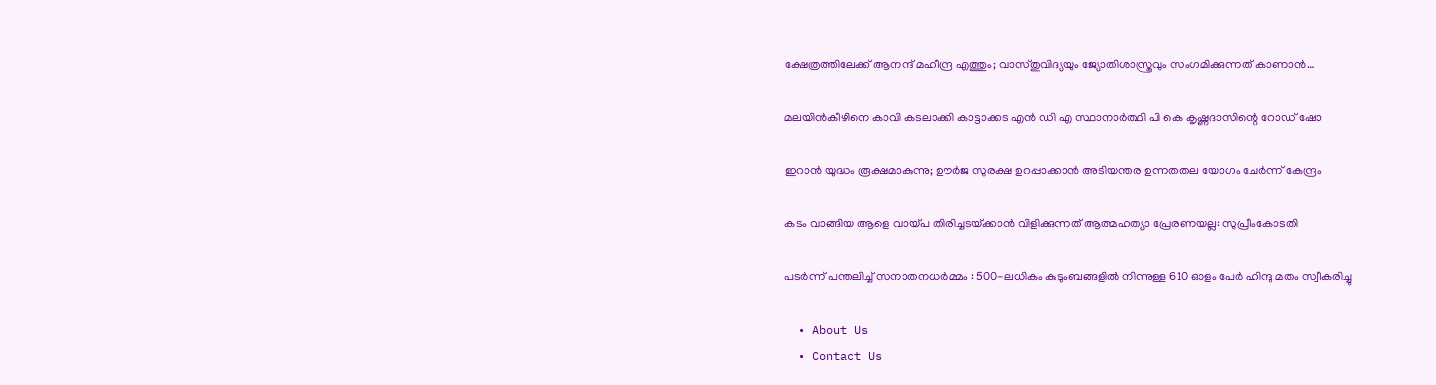ക്ഷേത്രത്തിലേക്ക് ആനന്ദ് മഹീന്ദ്ര എത്തും; വാസ്തുവിദ്യയും ജ്യോതിശാസ്ത്രവും സംഗമിക്കുന്നത് കാണാന്‍…

മലയിന്‍കീഴിനെ കാവി കടലാക്കി കാട്ടാക്കട എന്‍ ഡി എ സ്ഥാനാര്‍ത്ഥി പി കെ കൃഷ്ണദാസിന്റെ റോഡ് ഷോ

ഇറാന്‍ യുദ്ധം രൂക്ഷമാകുന്നു; ഊർജ സുരക്ഷ ഉറപ്പാക്കാൻ അടിയന്തര ഉന്നതതല യോഗം ചേർന്ന് കേന്ദ്രം

കടം വാങ്ങിയ ആളെ വായ്‌പ തിരിച്ചടയ്‌ക്കാൻ വിളിക്കുന്നത് ആത്മഹത്യാ പ്രേരണയല്ല: സുപ്രീംകോടതി

പടർന്ന് പന്തലിച്ച് സനാതനധർമ്മം : 500-ലധികം കുടുംബങ്ങളിൽ നിന്നുള്ള 610 ഓളം പേർ ഹിന്ദു മതം സ്വീകരിച്ചു

  • About Us
  • Contact Us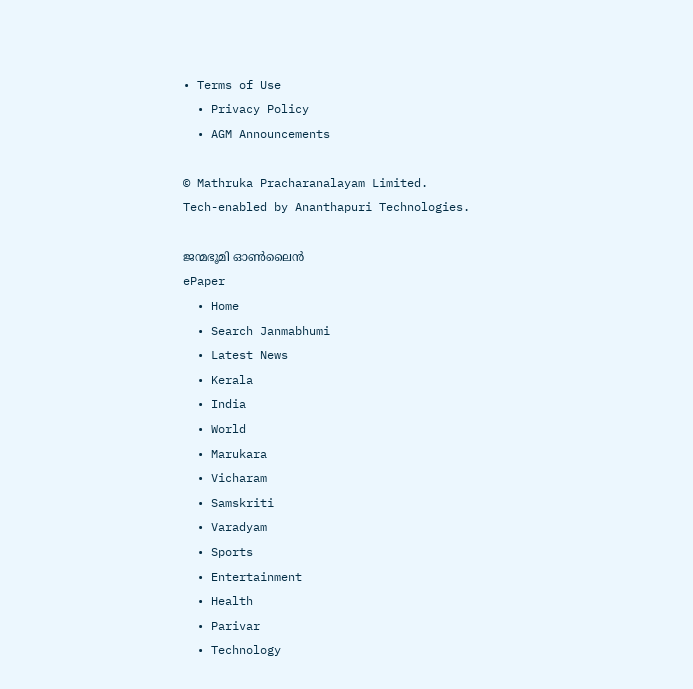• Terms of Use
  • Privacy Policy
  • AGM Announcements

© Mathruka Pracharanalayam Limited.
Tech-enabled by Ananthapuri Technologies.

ജന്മഭൂമി ഓണ്‍ലൈന്‍
ePaper
  • Home
  • Search Janmabhumi
  • Latest News
  • Kerala
  • India
  • World
  • Marukara
  • Vicharam
  • Samskriti
  • Varadyam
  • Sports
  • Entertainment
  • Health
  • Parivar
  • Technology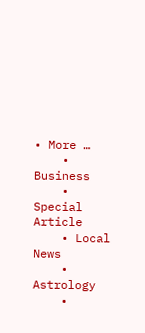• More …
    • Business
    • Special Article
    • Local News
    • Astrology
    •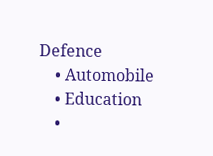Defence
    • Automobile
    • Education
    •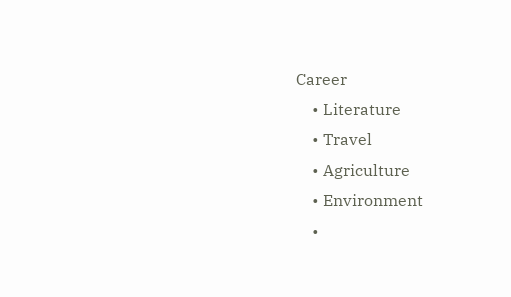Career
    • Literature
    • Travel
    • Agriculture
    • Environment
    •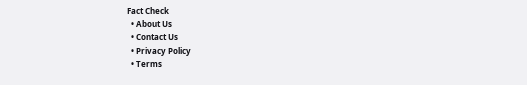Fact Check
  • About Us
  • Contact Us
  • Privacy Policy
  • Terms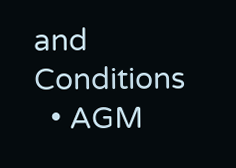and Conditions
  • AGM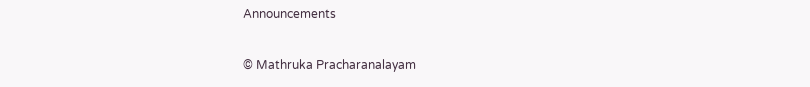Announcements

© Mathruka Pracharanalayam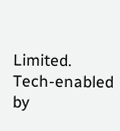Limited.
Tech-enabled by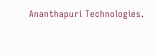Ananthapuri Technologies.